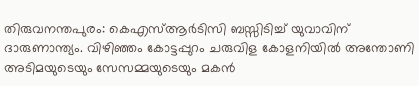തിരുവനന്തപുരം: കെഎസ്ആർടിസി ബസ്സിടിച്ച് യുവാവിന് ദാരുണാന്ത്യം. വിഴിഞ്ഞം കോട്ടപ്പുറം ചരുവിള കോളനിയിൽ അന്തോണി അടിമയുടെയും സേസമ്മയുടെയും മകൻ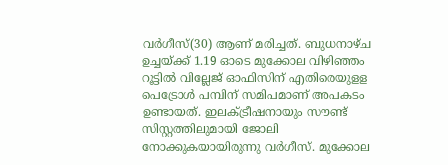വർഗീസ്(30) ആണ് മരിച്ചത്. ബുധനാഴ്ച ഉച്ചയ്ക്ക് 1.19 ഓടെ മുക്കോല വിഴിഞ്ഞം റൂട്ടിൽ വില്ലേജ് ഓഫിസിന് എതിരെയുളള പെട്രോൾ പമ്പിന് സമിപമാണ് അപകടം ഉണ്ടായത്. ഇലക്ട്രീഷനായും സൗണ്ട് സിസ്റ്റത്തിലുമായി ജോലി നോക്കുകയായിരുന്നു വർഗീസ്. മുക്കോല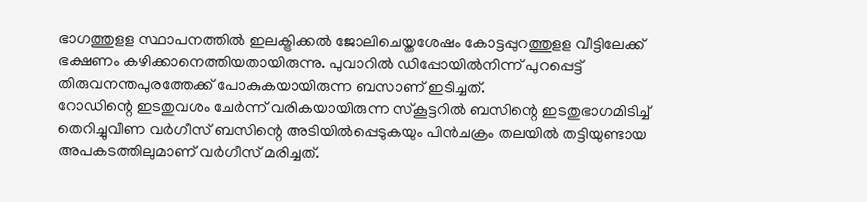ഭാഗത്തുളള സ്ഥാപനത്തിൽ ഇലക്ട്രിക്കൽ ജോലിചെയ്തശേഷം കോട്ടപ്പുറത്തുളള വീട്ടിലേക്ക് ഭക്ഷണം കഴിക്കാനെത്തിയതായിരുന്നു. പുവാറിൽ ഡിപ്പോയിൽനിന്ന് പുറപ്പെട്ട് തിരുവനന്തപുരത്തേക്ക് പോകുകയായിരുന്ന ബസാണ് ഇടിച്ചത്.
റോഡിന്റെ ഇടതുവശം ചേർന്ന് വരികയായിരുന്ന സ്കൂട്ടറിൽ ബസിന്റെ ഇടതുഭാഗമിടിച്ച് തെറിച്ചുവീണ വർഗീസ് ബസിന്റെ അടിയിൽപ്പെടുകയും പിൻചക്രം തലയിൽ തട്ടിയുണ്ടായ അപകടത്തിലുമാണ് വർഗീസ് മരിച്ചത്.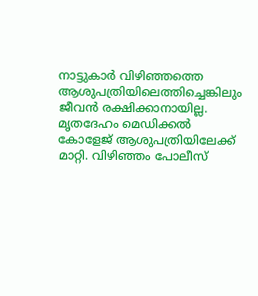നാട്ടുകാർ വിഴിഞ്ഞത്തെ ആശുപത്രിയിലെത്തിച്ചെങ്കിലും ജീവൻ രക്ഷിക്കാനായില്ല. മൃതദേഹം മെഡിക്കൽ കോളേജ് ആശുപത്രിയിലേക്ക് മാറ്റി. വിഴിഞ്ഞം പോലീസ്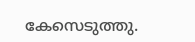കേസെടുത്തു.